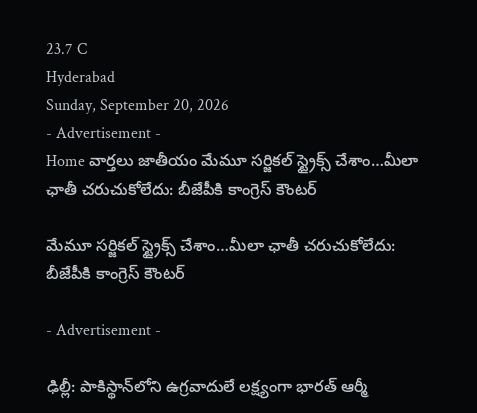23.7 C
Hyderabad
Sunday, September 20, 2026
- Advertisement -
Home వార్తలు జాతీయం మేమూ సర్జికల్ స్ట్రైక్స్ చేశాం…మీలా ఛాతీ చరుచుకోలేదు: బీజేపీకి కాంగ్రెస్ కౌంటర్

మేమూ సర్జికల్ స్ట్రైక్స్ చేశాం…మీలా ఛాతీ చరుచుకోలేదు: బీజేపీకి కాంగ్రెస్ కౌంటర్

- Advertisement -

ఢిల్లీ: పాకిస్థాన్‌లోని ఉగ్రవాదులే లక్ష్యంగా భారత్ ఆర్మీ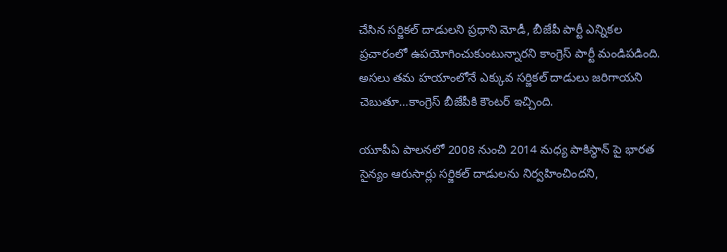చేసిన సర్జికల్ దాడులని ప్రధాని మోడీ, బీజేపీ పార్టీ ఎన్నికల ప్రచారంలో ఉపయోగించుకుంటున్నారని కాంగ్రెస్ పార్టీ మండిపడింది. అసలు తమ హయాంలోనే ఎక్కువ సర్జికల్ దాడులు జరిగాయని చెబుతూ…కాంగ్రెస్ బీజేపీకి కౌంటర్ ఇచ్చింది.

యూపీఏ పాలనలో 2008 నుంచి 2014 మధ్య పాకిస్థాన్ పై భారత సైన్యం ఆరుసార్లు సర్జికల్ దాడులను నిర్వహించిందని,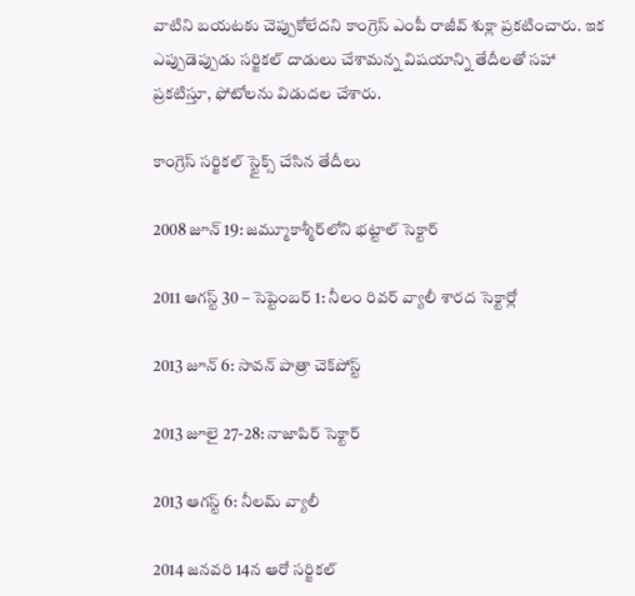వాటిని బయటకు చెప్పుకోలేదని కాంగ్రెస్ ఎంపీ రాజీవ్ శుక్లా ప్రకటించారు. ఇక ఎప్పుడెప్పుడు సర్జికల్ దాడులు చేశామన్న విషయాన్ని తేదీలతో సహా ప్రకటిస్తూ, ఫోటోలను విడుదల చేశారు.

కాంగ్రెస్ సర్జికల్ స్టైక్స్ చేసిన తేదీలు

2008 జూన్ 19: జమ్మూకాశ్మీర్‌లోని భట్టాల్ సెక్టార్

2011 ఆగస్ట్ 30 – సెప్టెంబర్ 1: నీలం రివర్ వ్యాలీ శారద సెక్టార్లో

2013 జూన్ 6: సావన్ పాత్రా చెక్‌పోస్ట్

2013 జూలై 27-28: నాజాపిర్ సెక్టార్

2013 ఆగస్ట్ 6: నీలమ్ వ్యాలీ

2014 జనవరి 14న ఆరో సర్జికల్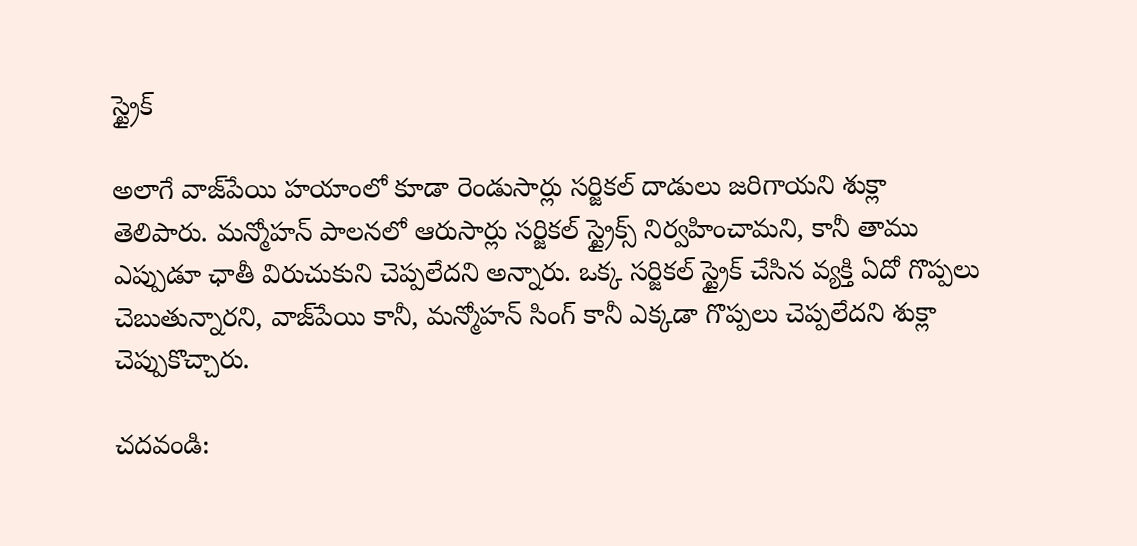స్ట్రైక్

అలాగే వాజ్‌పేయి హయాంలో కూడా రెండుసార్లు సర్జికల్ దాడులు జరిగాయని శుక్లా తెలిపారు. మన్మోహన్ పాలనలో ఆరుసార్లు సర్జికల్ స్ట్రైక్స్ నిర్వహించామని, కానీ తాము ఎప్పుడూ ఛాతీ విరుచుకుని చెప్పలేదని అన్నారు. ఒక్క సర్జికల్ స్ట్రైక్ చేసిన వ్యక్తి ఏదో గొప్పలు చెబుతున్నారని, వాజ్‌పేయి కానీ, మన్మోహన్ సింగ్ కానీ ఎక్కడా గొప్పలు చెప్పలేదని శుక్లా చెప్పుకొచ్చారు.

చదవండి: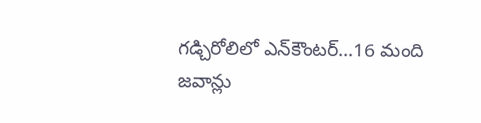గడ్చిరోలిలో ఎన్‌కౌంటర్…16 మంది జవాన్లు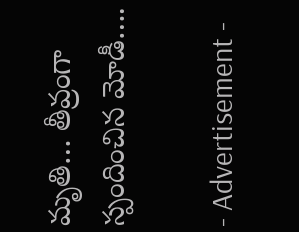మృతి… తీవ్రంగా స్పందించిన మోడీ….

- Advertisement -